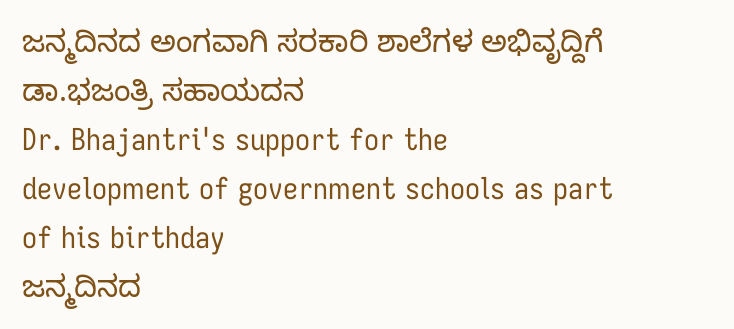ಜನ್ಮದಿನದ ಅಂಗವಾಗಿ ಸರಕಾರಿ ಶಾಲೆಗಳ ಅಭಿವೃದ್ದಿಗೆ ಡಾ.ಭಜಂತ್ರಿ ಸಹಾಯದನ
Dr. Bhajantri's support for the development of government schools as part of his birthday
ಜನ್ಮದಿನದ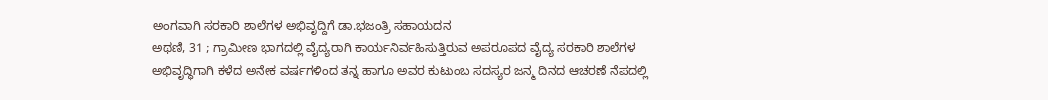ಅಂಗವಾಗಿ ಸರಕಾರಿ ಶಾಲೆಗಳ ಅಭಿವೃದ್ದಿಗೆ ಡಾ.ಭಜಂತ್ರಿ ಸಹಾಯದನ
ಅಥಣಿ, 31 ; ಗ್ರಾಮೀಣ ಭಾಗದಲ್ಲಿ ವೈದ್ಯರಾಗಿ ಕಾರ್ಯನಿರ್ವಹಿಸುತ್ತಿರುವ ಅಪರೂಪದ ವೈದ್ಯ ಸರಕಾರಿ ಶಾಲೆಗಳ ಅಭಿವೃದ್ಧಿಗಾಗಿ ಕಳೆದ ಅನೇಕ ವರ್ಷಗಳಿಂದ ತನ್ನ ಹಾಗೂ ಅವರ ಕುಟುಂಬ ಸದಸ್ಯರ ಜನ್ಮ ದಿನದ ಆಚರಣೆ ನೆಪದಲ್ಲಿ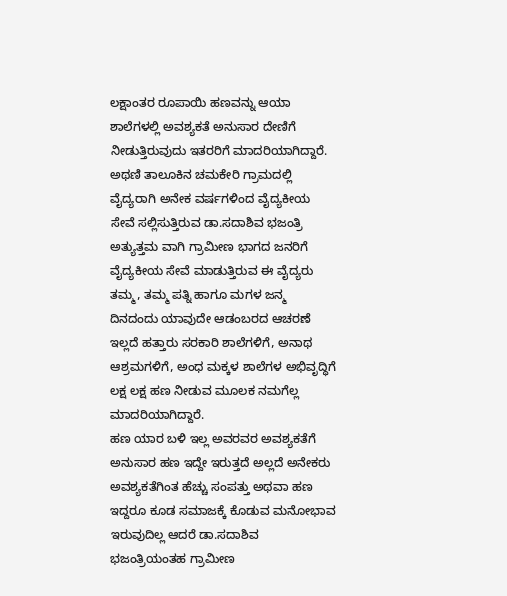ಲಕ್ಷಾಂತರ ರೂಪಾಯಿ ಹಣವನ್ನು ಆಯಾ ಶಾಲೆಗಳಲ್ಲಿ ಅವಶ್ಯಕತೆ ಅನುಸಾರ ದೇಣಿಗೆ ನೀಡುತ್ತಿರುವುದು ಇತರರಿಗೆ ಮಾದರಿಯಾಗಿದ್ದಾರೆ.
ಅಥಣಿ ತಾಲೂಕಿನ ಚಮಕೇರಿ ಗ್ರಾಮದಲ್ಲಿ ವೈದ್ಯರಾಗಿ ಅನೇಕ ವರ್ಷಗಳಿಂದ ವೈದ್ಯಕೀಯ ಸೇವೆ ಸಲ್ಲಿಸುತ್ತಿರುವ ಡಾ.ಸದಾಶಿವ ಭಜಂತ್ರಿ ಅತ್ಯುತ್ತಮ ವಾಗಿ ಗ್ರಾಮೀಣ ಭಾಗದ ಜನರಿಗೆ ವೈದ್ಯಕೀಯ ಸೇವೆ ಮಾಡುತ್ತಿರುವ ಈ ವೈದ್ಯರು ತಮ್ಮ, ತಮ್ಮ ಪತ್ನಿ ಹಾಗೂ ಮಗಳ ಜನ್ಮ ದಿನದಂದು ಯಾವುದೇ ಆಡಂಬರದ ಆಚರಣೆ ಇಲ್ಲದೆ ಹತ್ತಾರು ಸರಕಾರಿ ಶಾಲೆಗಳಿಗೆ, ಅನಾಥ ಆಶ್ರಮಗಳಿಗೆ, ಅಂಧ ಮಕ್ಕಳ ಶಾಲೆಗಳ ಅಭಿವೃದ್ಧಿಗೆ ಲಕ್ಷ ಲಕ್ಷ ಹಣ ನೀಡುವ ಮೂಲಕ ನಮಗೆಲ್ಲ ಮಾದರಿಯಾಗಿದ್ದಾರೆ.
ಹಣ ಯಾರ ಬಳಿ ಇಲ್ಲ ಅವರವರ ಅವಶ್ಯಕತೆಗೆ ಅನುಸಾರ ಹಣ ಇದ್ದೇ ಇರುತ್ತದೆ ಅಲ್ಲದೆ ಅನೇಕರು ಅವಶ್ಯಕತೆಗಿಂತ ಹೆಚ್ಚು ಸಂಪತ್ತು ಅಥವಾ ಹಣ ಇದ್ದರೂ ಕೂಡ ಸಮಾಜಕ್ಕೆ ಕೊಡುವ ಮನೋಭಾವ ಇರುವುದಿಲ್ಲ ಆದರೆ ಡಾ.ಸದಾಶಿವ ಭಜಂತ್ರಿಯಂತಹ ಗ್ರಾಮೀಣ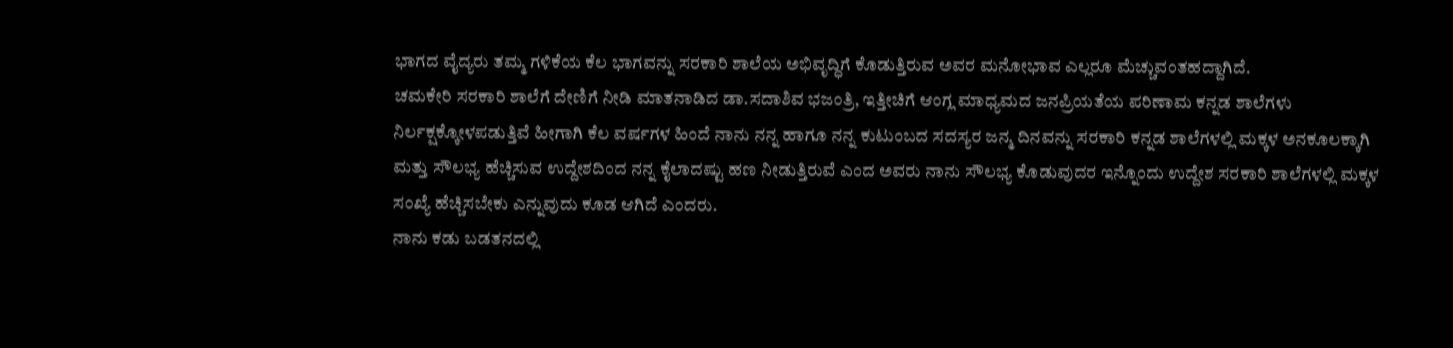ಭಾಗದ ವೈದ್ಯರು ತಮ್ಮ ಗಳಿಕೆಯ ಕೆಲ ಭಾಗವನ್ನು ಸರಕಾರಿ ಶಾಲೆಯ ಅಭಿವೃದ್ಧಿಗೆ ಕೊಡುತ್ತಿರುವ ಅವರ ಮನೋಭಾವ ಎಲ್ಲರೂ ಮೆಚ್ಚುವಂತಹದ್ದಾಗಿದೆ.
ಚಮಕೇರಿ ಸರಕಾರಿ ಶಾಲೆಗೆ ದೇಣಿಗೆ ನೀಡಿ ಮಾತನಾಡಿದ ಡಾ.ಸದಾಶಿವ ಭಜಂತ್ರಿ, ಇತ್ತೀಚಿಗೆ ಆಂಗ್ಲ ಮಾಧ್ಯಮದ ಜನಪ್ರಿಯತೆಯ ಪರಿಣಾಮ ಕನ್ನಡ ಶಾಲೆಗಳು ನಿರ್ಲಕ್ಷಕ್ಕೋಳಪಡುತ್ತಿವೆ ಹೀಗಾಗಿ ಕೆಲ ವರ್ಷಗಳ ಹಿಂದೆ ನಾನು ನನ್ನ ಹಾಗೂ ನನ್ನ ಕುಟುಂಬದ ಸದಸ್ಯರ ಜನ್ಮ ದಿನವನ್ನು ಸರಕಾರಿ ಕನ್ನಡ ಶಾಲೆಗಳಲ್ಲಿ ಮಕ್ಕಳ ಅನಕೂಲಕ್ಕಾಗಿ ಮತ್ತು ಸೌಲಭ್ಯ ಹೆಚ್ಚಿಸುವ ಉದ್ದೇಶದಿಂದ ನನ್ನ ಕೈಲಾದಷ್ಟು ಹಣ ನೀಡುತ್ತಿರುವೆ ಎಂದ ಅವರು ನಾನು ಸೌಲಭ್ಯ ಕೊಡುವುದರ ಇನ್ನೊಂದು ಉದ್ದೇಶ ಸರಕಾರಿ ಶಾಲೆಗಳಲ್ಲಿ ಮಕ್ಕಳ ಸಂಖ್ಯೆ ಹೆಚ್ಚಿಸಬೇಕು ಎನ್ನುವುದು ಕೂಡ ಆಗಿದೆ ಎಂದರು.
ನಾನು ಕಡು ಬಡತನದಲ್ಲಿ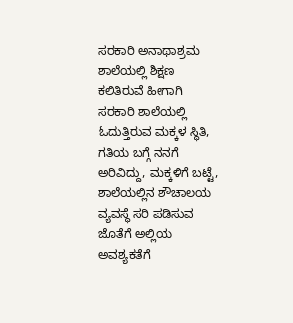ಸರಕಾರಿ ಅನಾಥಾಶ್ರಮ ಶಾಲೆಯಲ್ಲಿ ಶಿಕ್ಷಣ ಕಲಿತಿರುವೆ ಹೀಗಾಗಿ ಸರಕಾರಿ ಶಾಲೆಯಲ್ಲಿ ಓದುತ್ತಿರುವ ಮಕ್ಕಳ ಸ್ಥಿತಿ, ಗತಿಯ ಬಗ್ಗೆ ನನಗೆ ಅರಿವಿದ್ದು, ಮಕ್ಕಳಿಗೆ ಬಟ್ಟೆ, ಶಾಲೆಯಲ್ಲಿನ ಶೌಚಾಲಯ ವ್ಯವಸ್ಥೆ ಸರಿ ಪಡಿಸುವ ಜೊತೆಗೆ ಅಲ್ಲಿಯ ಅವಶ್ಯಕತೆಗೆ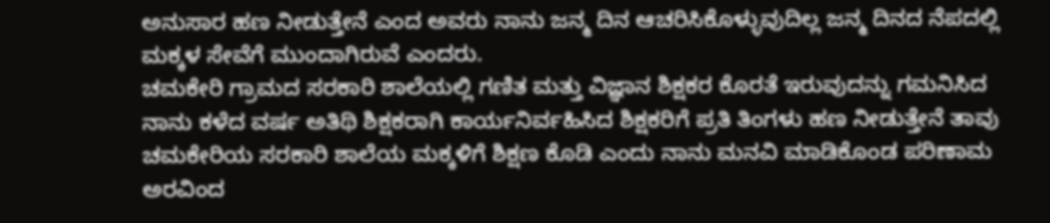ಅನುಸಾರ ಹಣ ನೀಡುತ್ತೇನೆ ಎಂದ ಅವರು ನಾನು ಜನ್ಮ ದಿನ ಆಚರಿಸಿಕೊಳ್ಳುವುದಿಲ್ಲ ಜನ್ಮ ದಿನದ ನೆಪದಲ್ಲಿ ಮಕ್ಕಳ ಸೇವೆಗೆ ಮುಂದಾಗಿರುವೆ ಎಂದರು.
ಚಮಕೇರಿ ಗ್ರಾಮದ ಸರಕಾರಿ ಶಾಲೆಯಲ್ಲಿ ಗಣಿತ ಮತ್ತು ವಿಜ್ಞಾನ ಶಿಕ್ಷಕರ ಕೊರತೆ ಇರುವುದನ್ನು ಗಮನಿಸಿದ ನಾನು ಕಳೆದ ವರ್ಷ ಅತಿಥಿ ಶಿಕ್ಷಕರಾಗಿ ಕಾರ್ಯನಿರ್ವಹಿಸಿದ ಶಿಕ್ಷಕರಿಗೆ ಪ್ರತಿ ತಿಂಗಳು ಹಣ ನೀಡುತ್ತೇನೆ ತಾವು ಚಮಕೇರಿಯ ಸರಕಾರಿ ಶಾಲೆಯ ಮಕ್ಕಳಿಗೆ ಶಿಕ್ಷಣ ಕೊಡಿ ಎಂದು ನಾನು ಮನವಿ ಮಾಡಿಕೊಂಡ ಪರಿಣಾಮ ಅರವಿಂದ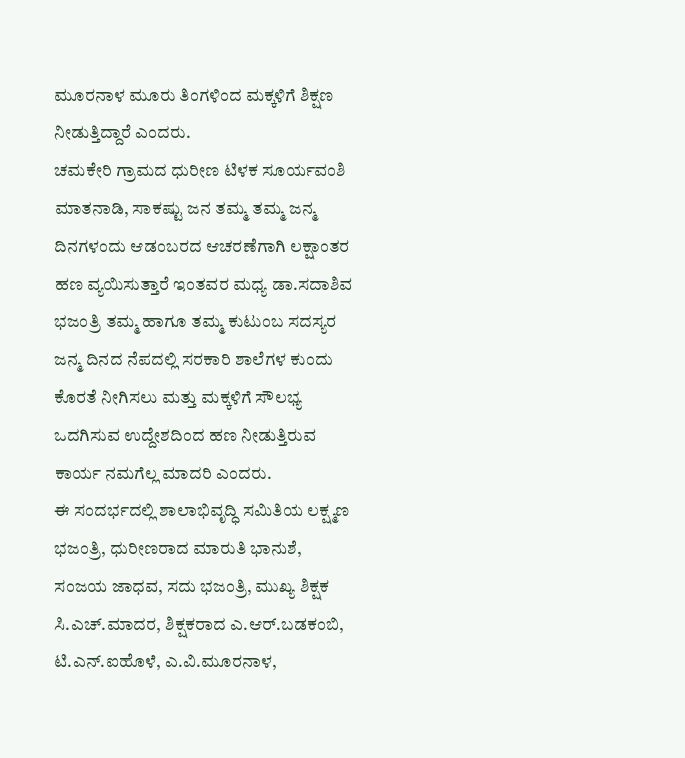ಮೂರನಾಳ ಮೂರು ತಿಂಗಳಿಂದ ಮಕ್ಕಳಿಗೆ ಶಿಕ್ಷಣ ನೀಡುತ್ತಿದ್ದಾರೆ ಎಂದರು.
ಚಮಕೇರಿ ಗ್ರಾಮದ ಧುರೀಣ ಟಿಳಕ ಸೂರ್ಯವಂಶಿ ಮಾತನಾಡಿ, ಸಾಕಷ್ಟು ಜನ ತಮ್ಮ ತಮ್ಮ ಜನ್ಮ ದಿನಗಳಂದು ಆಡಂಬರದ ಆಚರಣೆಗಾಗಿ ಲಕ್ಷಾಂತರ ಹಣ ವ್ಯಯಿಸುತ್ತಾರೆ ಇಂತವರ ಮಧ್ಯ ಡಾ.ಸದಾಶಿವ ಭಜಂತ್ರಿ ತಮ್ಮ ಹಾಗೂ ತಮ್ಮ ಕುಟುಂಬ ಸದಸ್ಯರ ಜನ್ಮ ದಿನದ ನೆಪದಲ್ಲಿ ಸರಕಾರಿ ಶಾಲೆಗಳ ಕುಂದು ಕೊರತೆ ನೀಗಿಸಲು ಮತ್ತು ಮಕ್ಕಳಿಗೆ ಸೌಲಭ್ಯ ಒದಗಿಸುವ ಉದ್ದೇಶದಿಂದ ಹಣ ನೀಡುತ್ತಿರುವ ಕಾರ್ಯ ನಮಗೆಲ್ಲ ಮಾದರಿ ಎಂದರು.
ಈ ಸಂದರ್ಭದಲ್ಲಿ ಶಾಲಾಭಿವೃದ್ಧಿ ಸಮಿತಿಯ ಲಕ್ಷ್ಮಣ ಭಜಂತ್ರಿ, ಧುರೀಣರಾದ ಮಾರುತಿ ಭಾನುಶೆ, ಸಂಜಯ ಜಾಧವ, ಸದು ಭಜಂತ್ರಿ, ಮುಖ್ಯ ಶಿಕ್ಷಕ ಸಿ.ಎಚ್.ಮಾದರ, ಶಿಕ್ಷಕರಾದ ಎ.ಆರ್.ಬಡಕಂಬಿ, ಟಿ.ಎನ್.ಐಹೊಳೆ, ಎ.ವಿ.ಮೂರನಾಳ,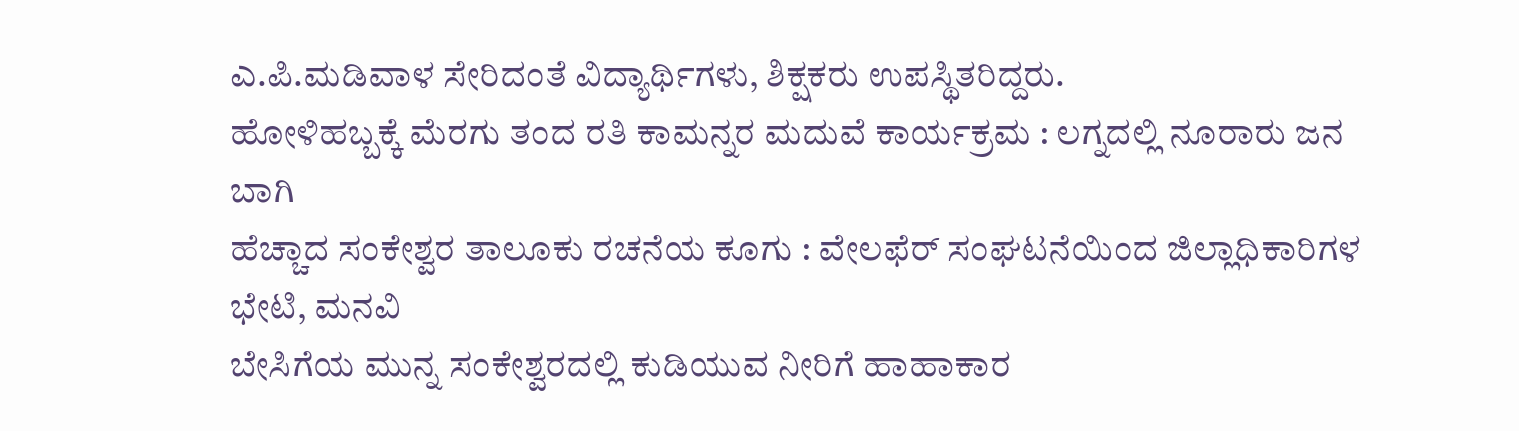ಎ.ಪಿ.ಮಡಿವಾಳ ಸೇರಿದಂತೆ ವಿದ್ಯಾರ್ಥಿಗಳು, ಶಿಕ್ಷಕರು ಉಪಸ್ಥಿತರಿದ್ದರು.
ಹೋಳಿಹಬ್ಬಕ್ಕೆ ಮೆರಗು ತಂದ ರತಿ ಕಾಮನ್ನರ ಮದುವೆ ಕಾರ್ಯಕ್ರಮ : ಲಗ್ನದಲ್ಲಿ ನೂರಾರು ಜನ ಬಾಗಿ
ಹೆಚ್ಚಾದ ಸಂಕೇಶ್ವರ ತಾಲೂಕು ರಚನೆಯ ಕೂಗು : ವೇಲಫೆರ್ ಸಂಘಟನೆಯಿಂದ ಜಿಲ್ಲಾಧಿಕಾರಿಗಳ ಭೇಟಿ, ಮನವಿ
ಬೇಸಿಗೆಯ ಮುನ್ನ ಸಂಕೇಶ್ವರದಲ್ಲಿ ಕುಡಿಯುವ ನೀರಿಗೆ ಹಾಹಾಕಾರ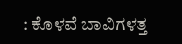: ಕೊಳವೆ ಬಾವಿಗಳತ್ತ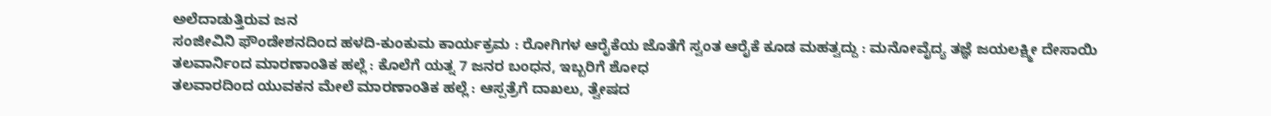ಅಲೆದಾಡುತ್ತಿರುವ ಜನ
ಸಂಜೀವಿನಿ ಫೌಂಡೇಶನದಿಂದ ಹಳದಿ-ಕುಂಕುಮ ಕಾರ್ಯಕ್ರಮ : ರೋಗಿಗಳ ಆರೈಕೆಯ ಜೊತೆಗೆ ಸ್ವಂತ ಆರೈಕೆ ಕೂಡ ಮಹತ್ವದ್ದು : ಮನೋವೈದ್ಯ ತಜ್ಞೆ ಜಯಲಕ್ಷ್ಮೀ ದೇಸಾಯಿ
ತಲವಾರ್ನಿಂದ ಮಾರಣಾಂತಿಕ ಹಲ್ಲೆ : ಕೊಲೆಗೆ ಯತ್ನ 7 ಜನರ ಬಂಧನ, ಇಬ್ಬರಿಗೆ ಶೋಧ
ತಲವಾರದಿಂದ ಯುವಕನ ಮೇಲೆ ಮಾರಣಾಂತಿಕ ಹಲ್ಲೆ : ಆಸ್ಪತ್ರೆಗೆ ದಾಖಲು, ತ್ವೇಷದ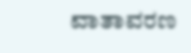ವಾತಾವರಣ